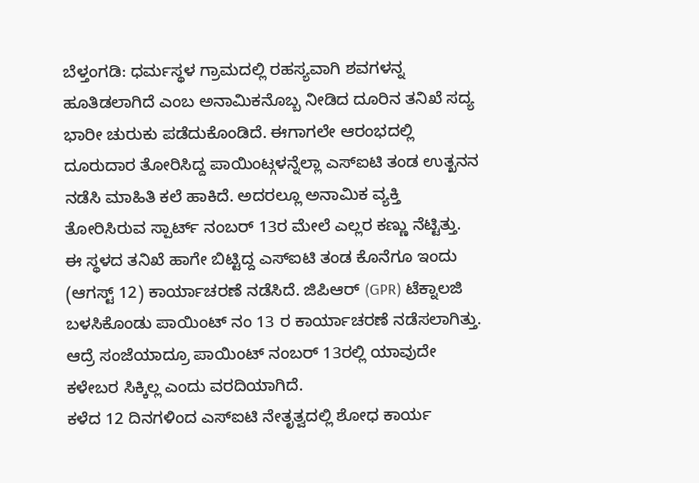ಬೆಳ್ತಂಗಡಿ: ಧರ್ಮಸ್ಥಳ ಗ್ರಾಮದಲ್ಲಿ ರಹಸ್ಯವಾಗಿ ಶವಗಳನ್ನ ಹೂತಿಡಲಾಗಿದೆ ಎಂಬ ಅನಾಮಿಕನೊಬ್ಬ ನೀಡಿದ ದೂರಿನ ತನಿಖೆ ಸದ್ಯ ಭಾರೀ ಚುರುಕು ಪಡೆದುಕೊಂಡಿದೆ. ಈಗಾಗಲೇ ಆರಂಭದಲ್ಲಿ ದೂರುದಾರ ತೋರಿಸಿದ್ದ ಪಾಯಿಂಟ್ಗಳನ್ನೆಲ್ಲಾ ಎಸ್ಐಟಿ ತಂಡ ಉತ್ಖನನ ನಡೆಸಿ ಮಾಹಿತಿ ಕಲೆ ಹಾಕಿದೆ. ಅದರಲ್ಲೂ ಅನಾಮಿಕ ವ್ಯಕ್ತಿ ತೋರಿಸಿರುವ ಸ್ಪಾರ್ಟ್ ನಂಬರ್ 13ರ ಮೇಲೆ ಎಲ್ಲರ ಕಣ್ಣು ನೆಟ್ಟಿತ್ತು.
ಈ ಸ್ಥಳದ ತನಿಖೆ ಹಾಗೇ ಬಿಟ್ಟಿದ್ದ ಎಸ್ಐಟಿ ತಂಡ ಕೊನೆಗೂ ಇಂದು (ಆಗಸ್ಟ್ 12) ಕಾರ್ಯಾಚರಣೆ ನಡೆಸಿದೆ. ಜಿಪಿಆರ್ (GPR) ಟೆಕ್ನಾಲಜಿ ಬಳಸಿಕೊಂಡು ಪಾಯಿಂಟ್ ನಂ 13 ರ ಕಾರ್ಯಾಚರಣೆ ನಡೆಸಲಾಗಿತ್ತು. ಆದ್ರೆ ಸಂಜೆಯಾದ್ರೂ ಪಾಯಿಂಟ್ ನಂಬರ್ 13ರಲ್ಲಿ ಯಾವುದೇ ಕಳೇಬರ ಸಿಕ್ಕಿಲ್ಲ ಎಂದು ವರದಿಯಾಗಿದೆ.
ಕಳೆದ 12 ದಿನಗಳಿಂದ ಎಸ್ಐಟಿ ನೇತೃತ್ವದಲ್ಲಿ ಶೋಧ ಕಾರ್ಯ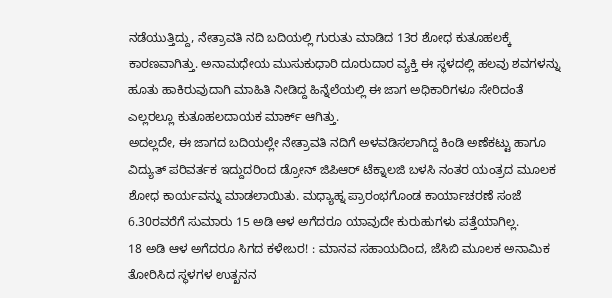ನಡೆಯುತ್ತಿದ್ದು, ನೇತ್ರಾವತಿ ನದಿ ಬದಿಯಲ್ಲಿ ಗುರುತು ಮಾಡಿದ 13ರ ಶೋಧ ಕುತೂಹಲಕ್ಕೆ ಕಾರಣವಾಗಿತ್ತು. ಅನಾಮಧೇಯ ಮುಸುಕುಧಾರಿ ದೂರುದಾರ ವ್ಯಕ್ತಿ ಈ ಸ್ಥಳದಲ್ಲಿ ಹಲವು ಶವಗಳನ್ನು ಹೂತು ಹಾಕಿರುವುದಾಗಿ ಮಾಹಿತಿ ನೀಡಿದ್ದ ಹಿನ್ನೆಲೆಯಲ್ಲಿ ಈ ಜಾಗ ಅಧಿಕಾರಿಗಳೂ ಸೇರಿದಂತೆ ಎಲ್ಲರಲ್ಲೂ ಕುತೂಹಲದಾಯಕ ಮಾರ್ಕ್ ಆಗಿತ್ತು.
ಅದಲ್ಲದೇ, ಈ ಜಾಗದ ಬದಿಯಲ್ಲೇ ನೇತ್ರಾವತಿ ನದಿಗೆ ಅಳವಡಿಸಲಾಗಿದ್ದ ಕಿಂಡಿ ಅಣೆಕಟ್ಟು ಹಾಗೂ ವಿದ್ಯುತ್ ಪರಿವರ್ತಕ ಇದ್ದುದರಿಂದ ಡ್ರೋನ್ ಜಿಪಿಆರ್ ಟೆಕ್ನಾಲಜಿ ಬಳಸಿ ನಂತರ ಯಂತ್ರದ ಮೂಲಕ ಶೋಧ ಕಾರ್ಯವನ್ನು ಮಾಡಲಾಯಿತು. ಮಧ್ಯಾಹ್ನ ಪ್ರಾರಂಭಗೊಂಡ ಕಾರ್ಯಾಚರಣೆ ಸಂಜೆ 6.30ರವರೆಗೆ ಸುಮಾರು 15 ಅಡಿ ಆಳ ಅಗೆದರೂ ಯಾವುದೇ ಕುರುಹುಗಳು ಪತ್ತೆಯಾಗಿಲ್ಲ.
18 ಅಡಿ ಆಳ ಅಗೆದರೂ ಸಿಗದ ಕಳೇಬರ! : ಮಾನವ ಸಹಾಯದಿಂದ, ಜೆಸಿಬಿ ಮೂಲಕ ಅನಾಮಿಕ ತೋರಿಸಿದ ಸ್ಥಳಗಳ ಉತ್ಖನನ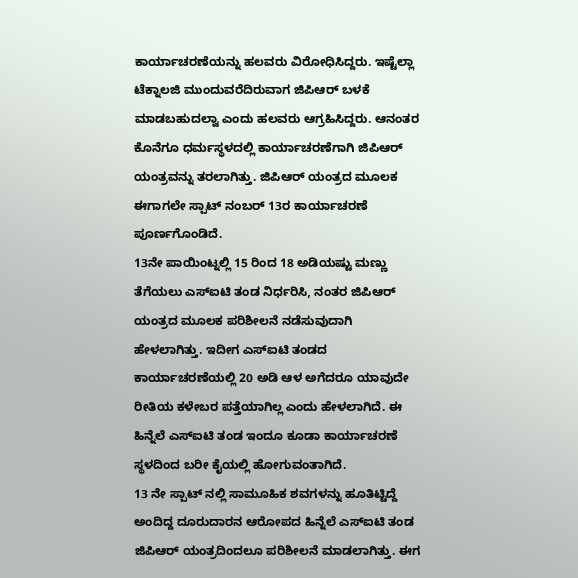ಕಾರ್ಯಾಚರಣೆಯನ್ನು ಹಲವರು ವಿರೋಧಿಸಿದ್ದರು. ಇಷ್ಟೆಲ್ಲಾ ಟೆಕ್ನಾಲಜಿ ಮುಂದುವರೆದಿರುವಾಗ ಜಿಪಿಆರ್ ಬಳಕೆ ಮಾಡಬಹುದಲ್ವಾ ಎಂದು ಹಲವರು ಆಗ್ರಹಿಸಿದ್ದರು. ಆನಂತರ ಕೊನೆಗೂ ಧರ್ಮಸ್ಥಳದಲ್ಲಿ ಕಾರ್ಯಾಚರಣೆಗಾಗಿ ಜಿಪಿಆರ್ ಯಂತ್ರವನ್ನು ತರಲಾಗಿತ್ತು. ಜಿಪಿಆರ್ ಯಂತ್ರದ ಮೂಲಕ ಈಗಾಗಲೇ ಸ್ಪಾಟ್ ನಂಬರ್ 13ರ ಕಾರ್ಯಾಚರಣೆ ಪೂರ್ಣಗೊಂಡಿದೆ.
13ನೇ ಪಾಯಿಂಟ್ನಲ್ಲಿ 15 ರಿಂದ 18 ಅಡಿಯಷ್ಟು ಮಣ್ಣು ತೆಗೆಯಲು ಎಸ್ಐಟಿ ತಂಡ ನಿರ್ಧರಿಸಿ, ನಂತರ ಜಿಪಿಆರ್ ಯಂತ್ರದ ಮೂಲಕ ಪರಿಶೀಲನೆ ನಡೆಸುವುದಾಗಿ ಹೇಳಲಾಗಿತ್ತು. ಇದೀಗ ಎಸ್ಐಟಿ ತಂಡದ ಕಾರ್ಯಾಚರಣೆಯಲ್ಲಿ 20 ಅಡಿ ಆಳ ಅಗೆದರೂ ಯಾವುದೇ ರೀತಿಯ ಕಳೇಬರ ಪತ್ತೆಯಾಗಿಲ್ಲ ಎಂದು ಹೇಳಲಾಗಿದೆ. ಈ ಹಿನ್ನೆಲೆ ಎಸ್ಐಟಿ ತಂಡ ಇಂದೂ ಕೂಡಾ ಕಾರ್ಯಾಚರಣೆ ಸ್ಥಳದಿಂದ ಬರೀ ಕೈಯಲ್ಲಿ ಹೋಗುವಂತಾಗಿದೆ.
13 ನೇ ಸ್ಪಾಟ್ ನಲ್ಲಿ ಸಾಮೂಹಿಕ ಶವಗಳನ್ನು ಹೂತಿಟ್ಟಿದ್ದೆ ಅಂದಿದ್ದ ದೂರುದಾರನ ಆರೋಪದ ಹಿನ್ನೆಲೆ ಎಸ್ಐಟಿ ತಂಡ ಜಿಪಿಆರ್ ಯಂತ್ರದಿಂದಲೂ ಪರಿಶೀಲನೆ ಮಾಡಲಾಗಿತ್ತು. ಈಗ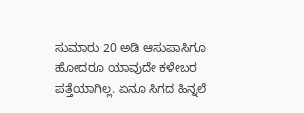ಸುಮಾರು 20 ಅಡಿ ಆಸುಪಾಸಿಗೂ ಹೋದರೂ ಯಾವುದೇ ಕಳೇಬರ ಪತ್ತೆಯಾಗಿಲ್ಲ. ಏನೂ ಸಿಗದ ಹಿನ್ನಲೆ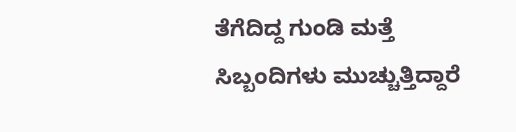ತೆಗೆದಿದ್ದ ಗುಂಡಿ ಮತ್ತೆ ಸಿಬ್ಬಂದಿಗಳು ಮುಚ್ಚುತ್ತಿದ್ದಾರೆ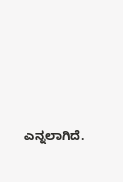ಎನ್ನಲಾಗಿದೆ.